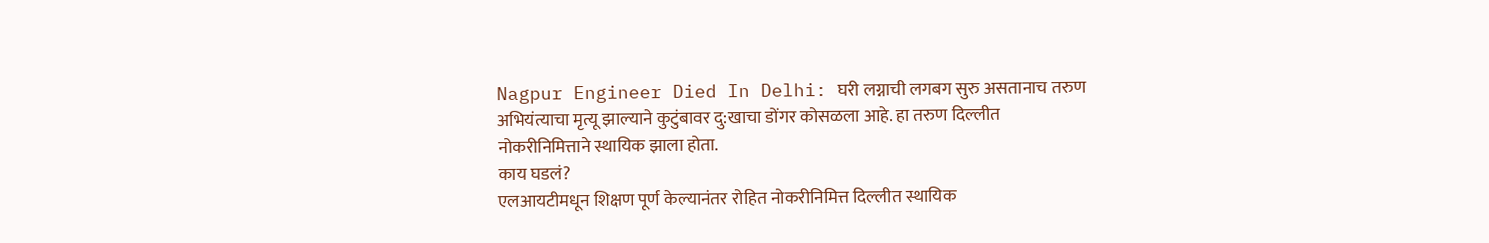Nagpur Engineer Died In Delhi: घरी लग्नाची लगबग सुरु असतानाच तरुण अभियंत्याचा मृत्यू झाल्याने कुटुंबावर दु:खाचा डोंगर कोसळला आहे. हा तरुण दिल्लीत नोकरीनिमित्ताने स्थायिक झाला होता.
काय घडलं?
एलआयटीमधून शिक्षण पूर्ण केल्यानंतर रोहित नोकरीनिमित्त दिल्लीत स्थायिक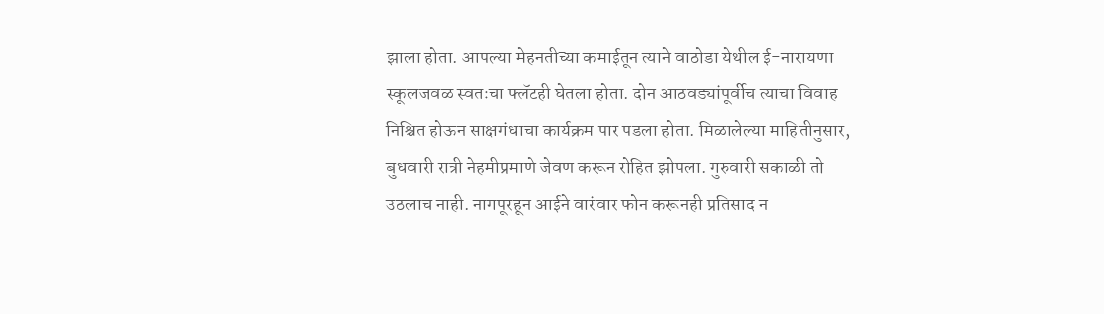झाला होता. आपल्या मेहनतीच्या कमाईतून त्याने वाठोडा येथील ई-नारायणा स्कूलजवळ स्वतःचा फ्लॅटही घेतला होता. दोन आठवड्यांपूर्वीच त्याचा विवाह निश्चित होऊन साक्षगंधाचा कार्यक्रम पार पडला होता. मिळालेल्या माहितीनुसार, बुधवारी रात्री नेहमीप्रमाणे जेवण करून रोहित झोपला. गुरुवारी सकाळी तो उठलाच नाही. नागपूरहून आईने वारंवार फोन करूनही प्रतिसाद न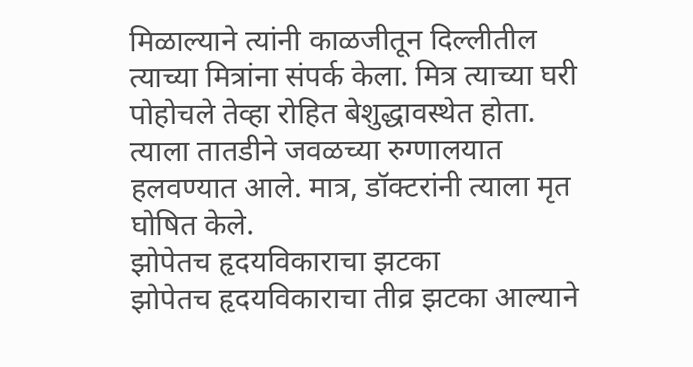मिळाल्याने त्यांनी काळजीतून दिल्लीतील त्याच्या मित्रांना संपर्क केला. मित्र त्याच्या घरी पोहोचले तेव्हा रोहित बेशुद्धावस्थेत होता. त्याला तातडीने जवळच्या रुग्णालयात हलवण्यात आले. मात्र, डॉक्टरांनी त्याला मृत घोषित केले.
झोपेतच हृदयविकाराचा झटका
झोपेतच हृदयविकाराचा तीव्र झटका आल्याने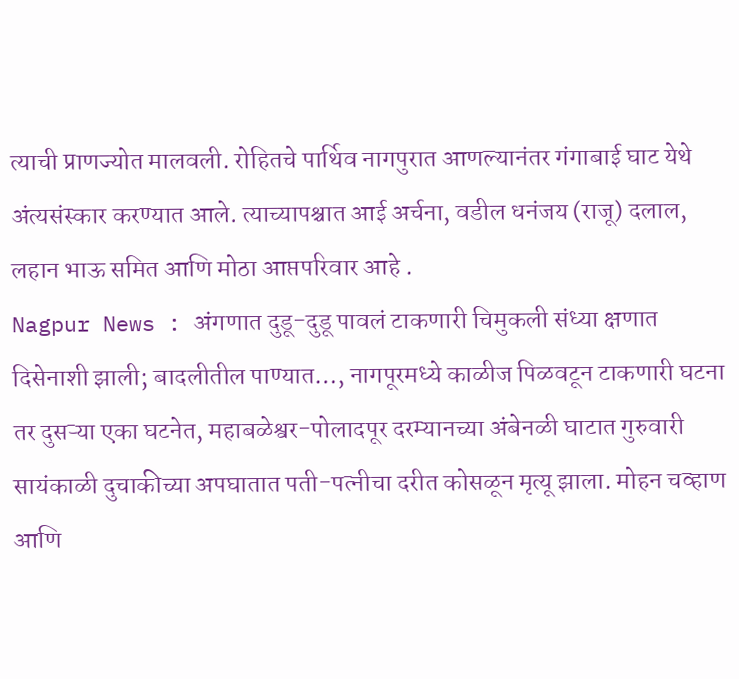त्याची प्राणज्योत मालवली. रोहितचे पार्थिव नागपुरात आणल्यानंतर गंगाबाई घाट येथे अंत्यसंस्कार करण्यात आले. त्याच्यापश्चात आई अर्चना, वडील धनंजय (राजू) दलाल, लहान भाऊ समित आणि मोठा आप्तपरिवार आहे .
Nagpur News : अंगणात दुडू-दुडू पावलं टाकणारी चिमुकली संध्या क्षणात दिसेनाशी झाली; बादलीतील पाण्यात…, नागपूरमध्ये काळीज पिळवटून टाकणारी घटना
तर दुसऱ्या एका घटनेत, महाबळेश्वर-पोलादपूर दरम्यानच्या अंबेनळी घाटात गुरुवारी सायंकाळी दुचाकीच्या अपघातात पती-पत्नीचा दरीत कोसळून मृत्यू झाला. मोहन चव्हाण आणि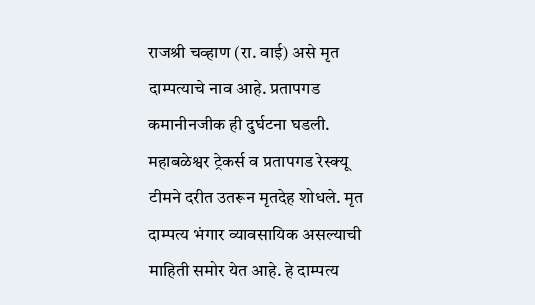राजश्री चव्हाण (रा. वाई) असे मृत दाम्पत्याचे नाव आहे. प्रतापगड कमानीनजीक ही दुर्घटना घडली. महाबळेश्वर ट्रेकर्स व प्रतापगड रेस्क्यू टीमने दरीत उतरून मृतदेह शोधले. मृत दाम्पत्य भंगार व्यावसायिक असल्याची माहिती समोर येत आहे. हे दाम्पत्य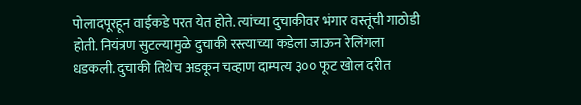पोलादपूरहून वाईकडे परत येत होते. त्यांच्या दुचाकीवर भंगार वस्तूंची गाठोडी होती. नियंत्रण सुटल्यामुळे दुचाकी रस्त्याच्या कडेला जाऊन रेलिंगला धडकली. दुचाकी तिथेच अडकून चव्हाण दाम्पत्य ३०० फूट खोल दरीत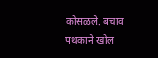कोसळले. बचाव पथकाने खोल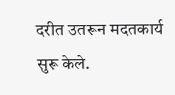दरीत उतरून मदतकार्य सुरू केले.